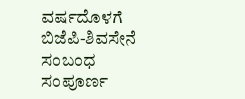ವರ್ಷದೊಳಗೆ ಬಿಜೆಪಿ-ಶಿವಸೇನೆ ಸಂಬಂಧ ಸಂಪೂರ್ಣ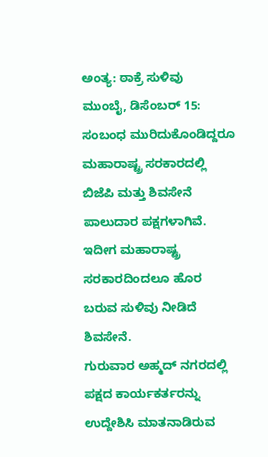ಅಂತ್ಯ: ಠಾಕ್ರೆ ಸುಳಿವು
ಮುಂಬೈ, ಡಿಸೆಂಬರ್ 15: ಸಂಬಂಧ ಮುರಿದುಕೊಂಡಿದ್ದರೂ ಮಹಾರಾಷ್ಟ್ರ ಸರಕಾರದಲ್ಲಿ ಬಿಜೆಪಿ ಮತ್ತು ಶಿವಸೇನೆ ಪಾಲುದಾರ ಪಕ್ಷಗಳಾಗಿವೆ. ಇದೀಗ ಮಹಾರಾಷ್ಟ್ರ ಸರಕಾರದಿಂದಲೂ ಹೊರ ಬರುವ ಸುಳಿವು ನೀಡಿದೆ ಶಿವಸೇನೆ.
ಗುರುವಾರ ಅಹ್ಮದ್ ನಗರದಲ್ಲಿ ಪಕ್ಷದ ಕಾರ್ಯಕರ್ತರನ್ನು ಉದ್ದೇಶಿಸಿ ಮಾತನಾಡಿರುವ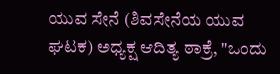ಯುವ ಸೇನೆ (ಶಿವಸೇನೆಯ ಯುವ ಘಟಕ) ಅಧ್ಯಕ್ಷ ಆದಿತ್ಯ ಠಾಕ್ರೆ, "ಒಂದು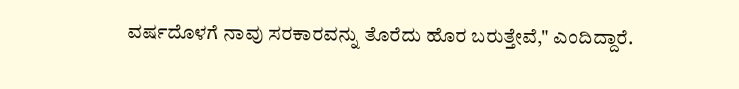ವರ್ಷದೊಳಗೆ ನಾವು ಸರಕಾರವನ್ನು ತೊರೆದು ಹೊರ ಬರುತ್ತೇವೆ," ಎಂದಿದ್ದಾರೆ.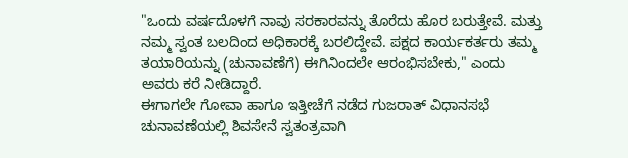"ಒಂದು ವರ್ಷದೊಳಗೆ ನಾವು ಸರಕಾರವನ್ನು ತೊರೆದು ಹೊರ ಬರುತ್ತೇವೆ. ಮತ್ತು ನಮ್ಮ ಸ್ವಂತ ಬಲದಿಂದ ಅಧಿಕಾರಕ್ಕೆ ಬರಲಿದ್ದೇವೆ. ಪಕ್ಷದ ಕಾರ್ಯಕರ್ತರು ತಮ್ಮ ತಯಾರಿಯನ್ನು (ಚುನಾವಣೆಗೆ) ಈಗಿನಿಂದಲೇ ಆರಂಭಿಸಬೇಕು," ಎಂದು ಅವರು ಕರೆ ನೀಡಿದ್ದಾರೆ.
ಈಗಾಗಲೇ ಗೋವಾ ಹಾಗೂ ಇತ್ತೀಚೆಗೆ ನಡೆದ ಗುಜರಾತ್ ವಿಧಾನಸಭೆ ಚುನಾವಣೆಯಲ್ಲಿ ಶಿವಸೇನೆ ಸ್ವತಂತ್ರವಾಗಿ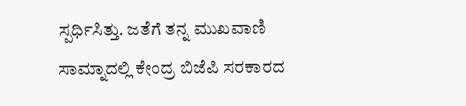ಸ್ಪರ್ಧಿಸಿತ್ತು. ಜತೆಗೆ ತನ್ನ ಮುಖವಾಣಿ ಸಾಮ್ನಾದಲ್ಲಿ ಕೇಂದ್ರ ಬಿಜೆಪಿ ಸರಕಾರದ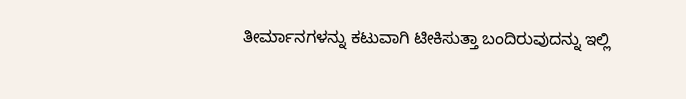ತೀರ್ಮಾನಗಳನ್ನು ಕಟುವಾಗಿ ಟೀಕಿಸುತ್ತಾ ಬಂದಿರುವುದನ್ನು ಇಲ್ಲಿ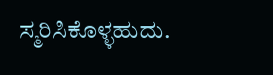ಸ್ಮರಿಸಿಕೊಳ್ಳಹುದು.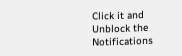Click it and Unblock the Notifications